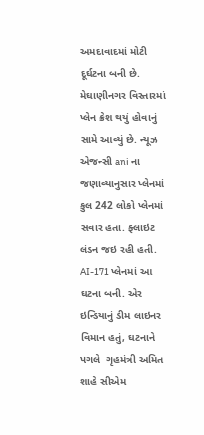અમદાવાદમાં મોટી દૂર્ઘટના બની છે. મેઘાણીનગર વિસ્તારમાં પ્લેન ક્રેશ થયું હોવાનું સામે આવ્યું છે. ન્યૂઝ એજન્સી ani ના જણાવ્યાનુસાર પ્લેનમાં કુલ 242 લોકો પ્લેનમાં સવાર હતા. ફ્લાઇટ લંડન જઇ રહી હતી.  AI-171 પ્લેનમાં આ ઘટના બની. એર ઇન્ડિયાનું ડીમ લાઇનર વિમાન હતું, ઘટનાને પગલે  ગૃહમંત્રી અમિત શાહે સીએમ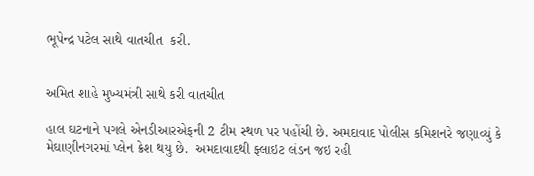ભૂપેન્દ્ર પટેલ સાથે વાતચીત  કરી.


અમિત શાહે મુખ્યમંત્રી સાથે કરી વાતચીત

હાલ ઘટનાને પગલે એનડીઆરએફની 2 ટીમ સ્થળ પર પહોંચી છે. અમદાવાદ પોલીસ કમિશનરે જણાવ્યું કે મેઘાણીનગરમાં પ્લેન ક્રેશ થયુ છે.  અમદાવાદથી ફ્લાઇટ લંડન જઇ રહી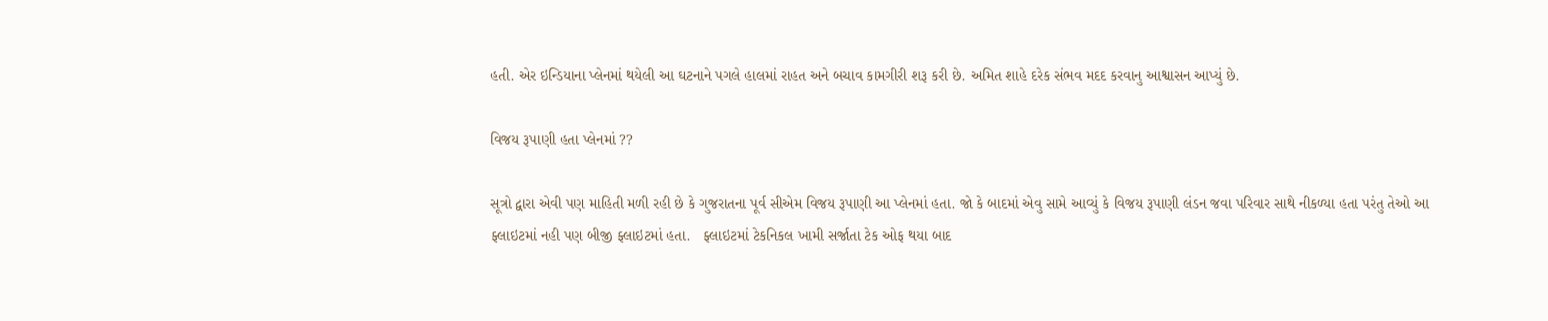હતી. એર ઇન્ડિયાના પ્લેનમાં થયેલી આ ઘટનાને પગલે હાલમાં રાહત અને બચાવ કામગીરી શરૂ કરી છે. અમિત શાહે દરેક સંભવ મદદ કરવાનુ આશ્વાસન આપ્યું છે.

વિજય રૂપાણી હતા પ્લેનમાં ??

સૂત્રો દ્વારા એવી પણ માહિતી મળી રહી છે કે ગુજરાતના પૂર્વ સીએમ વિજય રૂપાણી આ પ્લેનમાં હતા. જો કે બાદમાં એવુ સામે આવ્યું કે વિજય રૂપાણી લંડન જવા પરિવાર સાથે નીકળ્યા હતા પરંતુ તેઓ આ ફ્લાઇટમાં નહી પણ બીજી ફ્લાઇટમાં હતા.   ફ્લાઇટમાં ટેકનિકલ ખામી સર્જાતા ટેક ઓફ થયા બાદ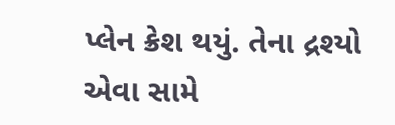પ્લેન ક્રેશ થયું. તેના દ્રશ્યો એવા સામે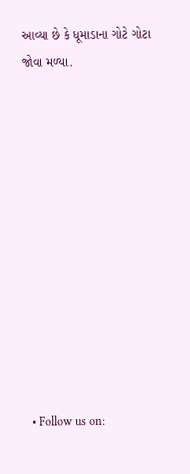આવ્યા છે કે ધૂમાડાના ગોટે ગોટા જોવા મળ્યા.












  • Follow us on: